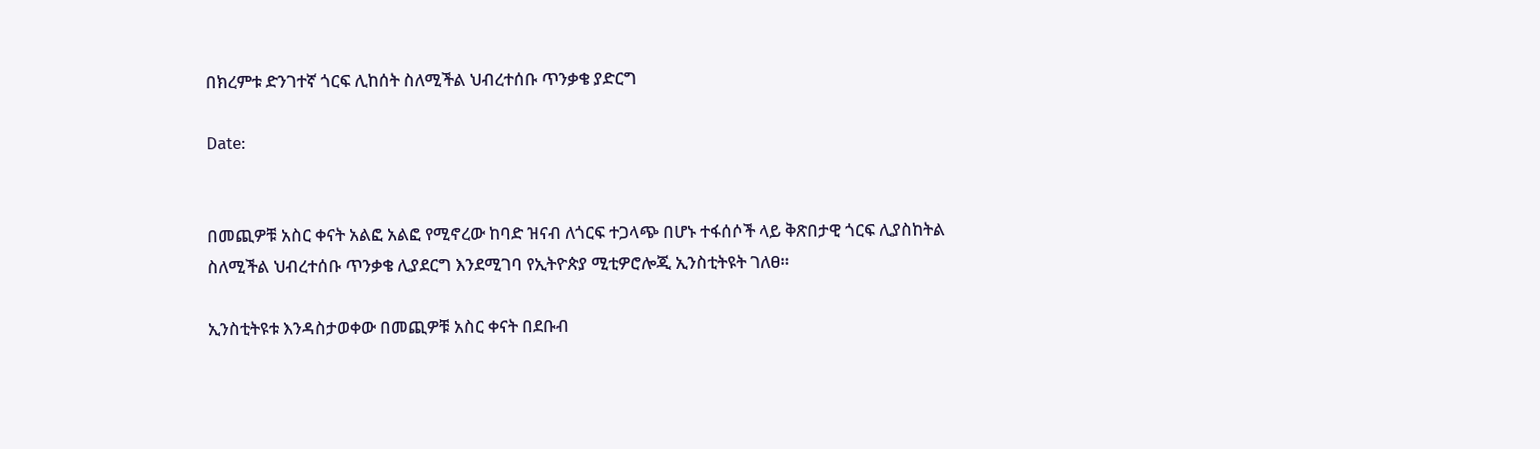በክረምቱ ድንገተኛ ጎርፍ ሊከሰት ስለሚችል ህብረተሰቡ ጥንቃቄ ያድርግ

Date:


በመጪዎቹ አስር ቀናት አልፎ አልፎ የሚኖረው ከባድ ዝናብ ለጎርፍ ተጋላጭ በሆኑ ተፋሰሶች ላይ ቅጽበታዊ ጎርፍ ሊያስከትል ስለሚችል ህብረተሰቡ ጥንቃቄ ሊያደርግ እንደሚገባ የኢትዮጵያ ሚቲዎሮሎጂ ኢንስቲትዩት ገለፀ።

ኢንስቲትዩቱ እንዳስታወቀው በመጪዎቹ አስር ቀናት በደቡብ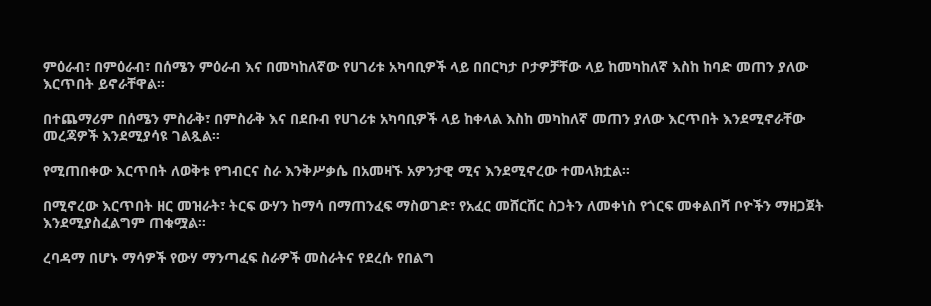ምዕራብ፣ በምዕራብ፣ በሰሜን ምዕራብ እና በመካከለኛው የሀገሪቱ አካባቢዎች ላይ በበርካታ ቦታዎቻቸው ላይ ከመካከለኛ እስከ ከባድ መጠን ያለው እርጥበት ይኖራቸዋል።

በተጨማሪም በሰሜን ምስራቅ፣ በምስራቅ እና በደቡብ የሀገሪቱ አካባቢዎች ላይ ከቀላል እስከ መካከለኛ መጠን ያለው እርጥበት እንደሚኖራቸው መረጃዎች እንደሚያሳዩ ገልጿል።

የሚጠበቀው እርጥበት ለወቅቱ የግብርና ስራ እንቅሥቃሴ በአመዛኙ አዎንታዊ ሚና እንደሚኖረው ተመላክቷል፡፡

በሚኖረው እርጥበት ዘር መዝራት፣ ትርፍ ውሃን ከማሳ በማጠንፈፍ ማስወገድ፣ የአፈር መሸርሸር ስጋትን ለመቀነስ የጎርፍ መቀልበሻ ቦዮችን ማዘጋጀት እንደሚያስፈልግም ጠቁሟል።

ረባዳማ በሆኑ ማሳዎች የውሃ ማንጣፈፍ ስራዎች መስራትና የደረሱ የበልግ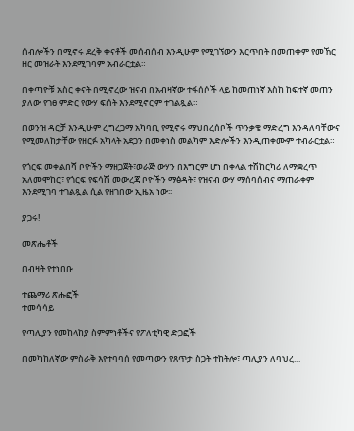ሰብሎችን በሚኖሩ ደረቅ ቀናቶች መሰብሰብ እንዲሁም የሚገኘውን እርጥበት በመጠቀም የመኸር ዘር መዝራት እንደሚገባም አብራርቷል።

በቀጣዮቹ አስር ቀናት በሚኖረው ዝናብ በአብዛኛው ተፋሰሶች ላይ ከመጠነኛ እስከ ከፍተኛ መጠን ያለው የገፀ ምድር የውሃ ፍሰት እንደሚኖርም ተገልጿል።

በወንዝ ዳርቻ እንዲሁም ረግረጋማ አካባቢ የሚኖሩ ማህበረሰቦች ጥንቃቄ ማድረግ እንዳለባቸውና የሚመለከታቸው የዘርፉ አካላት አደጋን በመቀነስ መልካም እድሎችን እንዲጠቀሙም ተብራርቷል።

የጎርፍ መቀልበሻ ቦዮችን ማዘጋጀት፣ወራጅ ውሃን በእግርም ሆነ በቀላል ተሽከርካሪ ለማቋረጥ አለመሞከር፣ የጎርፍ የፍሳሽ መውረጃ ቦዮችን ማፅዳት፣ የዝናብ ውሃ ማሰባሰብና ማጠራቀም እንደሚገባ ተገልጿል ሲል የዘገበው ኢዜአ ነው፡፡

ያጋሩ!

መጽሔቶች

በብዛት የተነበቡ

ተጨማሪ ጽሑፎች
ተመሳሳይ

የጣሊያን የመከላከያ ስምምነቶችና የፖለቲካዊ ድጋፎች

በመካከለኛው ምስራቅ እየተባባሰ የመጣውን የጸጥታ ስጋት ተከትሎ፣ ጣሊያን ለባህረ...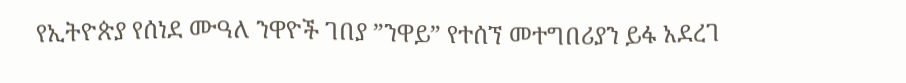የኢትዮጵያ የሰነደ ሙዓለ ንዋዮች ገበያ ”ንዋይ” የተሰኘ መተግበሪያን ይፋ አደረገ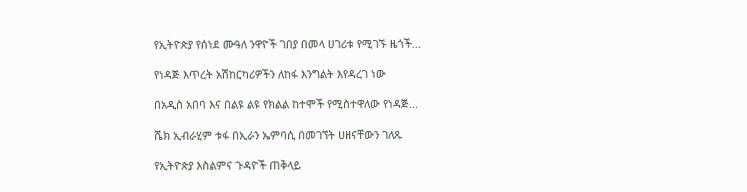የኢትዮጵያ የሰነደ ሙዓለ ንዋዮች ገበያ በመላ ሀገሪቱ የሚገኙ ዜጎች...

የነዳጅ እጥረት አሽከርካሪዎችን ለከፋ እንግልት እየዳረገ ነው

በአዲስ አበባ እና በልዩ ልዩ የክልል ከተሞች የሚስተዋለው የነዳጅ...

ሼክ ኢብራሂም ቱፋ በኢራን ኤምባሲ በመገኘት ሀዘናቸውን ገለጹ

የኢትዮጵያ እስልምና ጉዳዮች ጠቅላይ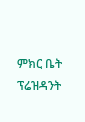ምክር ቤት ፕሬዝዳንት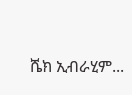ሼክ ኢብራሂም...